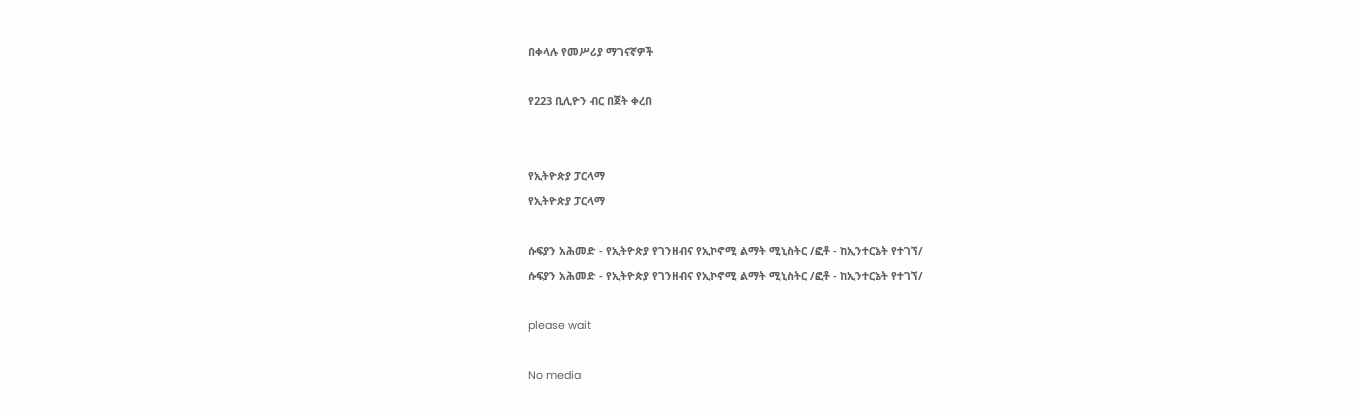በቀላሉ የመሥሪያ ማገናኛዎች

የ223 ቢሊዮን ብር በጀት ቀረበ


የኢትዮጵያ ፓርላማ
የኢትዮጵያ ፓርላማ

ሱፍያን አሕመድ - የኢትዮጵያ የገንዘብና የኢኮኖሚ ልማት ሚኒስትር /ፎቶ - ከኢንተርኔት የተገኘ/
ሱፍያን አሕመድ - የኢትዮጵያ የገንዘብና የኢኮኖሚ ልማት ሚኒስትር /ፎቶ - ከኢንተርኔት የተገኘ/

please wait

No media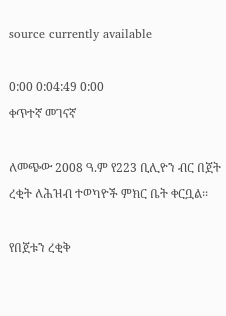source currently available

0:00 0:04:49 0:00
ቀጥተኛ መገናኛ

ለመጭው 2008 ዓ.ም የ223 ቢሊዮን ብር በጀት ረቂት ለሕዝብ ተወካዮች ምክር ቤት ቀርቧል፡፡

የበጀቱን ረቂቅ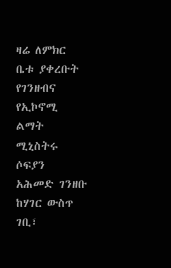ዛሬ ለምክር ቤቱ ያቀረቡት የገንዘብና የኢኮኖሚ ልማት ሚኒስትሩ ሶፍያን አሕመድ ገንዘቡ ከሃገር ውስጥ ገቢ፣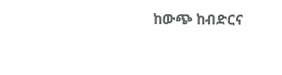ከውጭ ከብድርና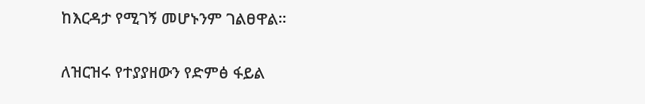ከእርዳታ የሚገኝ መሆኑንም ገልፀዋል፡፡

ለዝርዝሩ የተያያዘውን የድምፅ ፋይል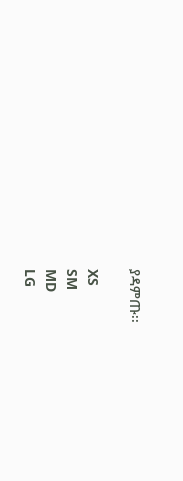ያዳምጡ፡፡

XS
SM
MD
LG